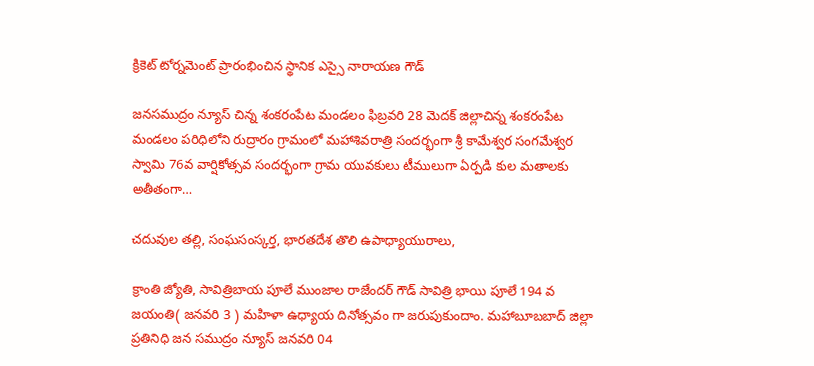క్రికెట్ టోర్నమెంట్ ప్రారంభించిన స్థానిక ఎస్సై నారాయణ గౌడ్

జనసముద్రం న్యూస్ చిన్న శంకరంపేట మండలం ఫిబ్రవరి 28 మెదక్ జిల్లాచిన్న శంకరంపేట మండలం పరిధిలోని రుద్రారం గ్రామంలో మహాశివరాత్రి సందర్భంగా శ్రీ కామేశ్వర సంగమేశ్వర స్వామి 76వ వార్షికోత్సవ సందర్భంగా గ్రామ యువకులు టీములుగా ఏర్పడి కుల మతాలకు అతీతంగా…

చదువుల తల్లి, సంఘసంస్కర్త, భారతదేశ తొలి ఉపాధ్యాయురాలు,

క్రాంతి జ్యోతి, సావిత్రిబాయ పూలే ముంజాల రాజేందర్ గౌడ్ సావిత్రి భాయి పూలే 194 వ జయంతి( జనవరి 3 ) మహిళా ఉధ్యాయ దినోత్సవం గా జరుపుకుందాం. మహాబూబబాద్ జిల్లా ప్రతినిధి జన సముద్రం న్యూస్ జనవరి 04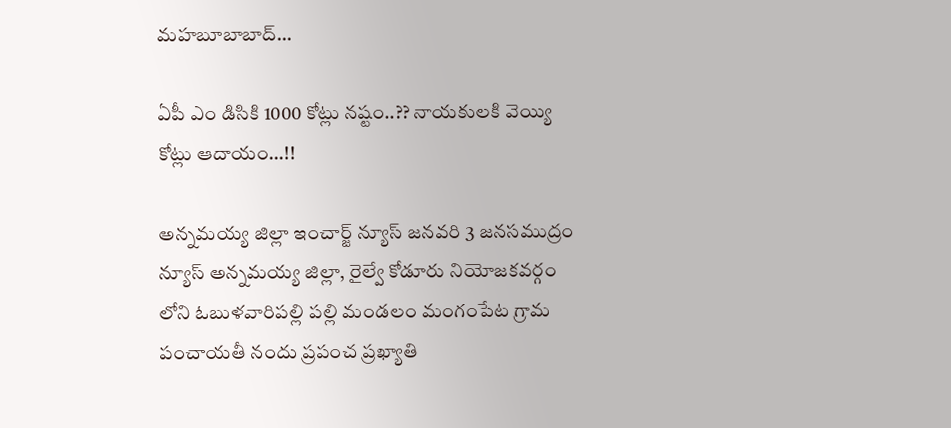మహబూబాబాద్…

ఏపీ ఎం డిసికి 1000 కోట్లు నష్టం..?? నాయకులకి వెయ్యి కోట్లు ఆదాయం…!!

అన్నమయ్య జిల్లా ఇంచార్జ్ న్యూస్ జనవరి 3 జనసముద్రం న్యూస్ అన్నమయ్య జిల్లా, రైల్వే కోడూరు నియోజకవర్గం లోని ఓబుళవారిపల్లి పల్లి మండలం మంగంపేట గ్రామ పంచాయతీ నందు ప్రపంచ ప్రఖ్యాతి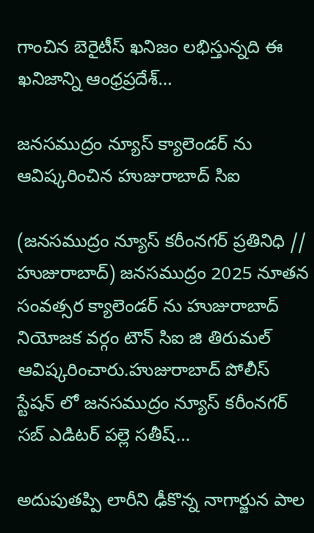గాంచిన బెరైటీస్ ఖనిజం లభిస్తున్నది ఈ ఖనిజాన్ని ఆంధ్రప్రదేశ్…

జనసముద్రం న్యూస్ క్యాలెండర్ ను ఆవిష్కరించిన హుజురాబాద్ సిఐ

(జనసముద్రం న్యూస్ కరీంనగర్ ప్రతినిధి // హుజురాబాద్) జనసముద్రం 2025 నూతన సంవత్సర క్యాలెండర్ ను హుజురాబాద్ నియోజక వర్గం టౌన్ సిఐ జి తిరుమల్ ఆవిష్కరించారు.హుజురాబాద్ పోలీస్ స్టేషన్ లో జనసముద్రం న్యూస్ కరీంనగర్ సబ్ ఎడిటర్ పల్లె సతీష్…

అదుపుతప్పి లారీని ఢీకొన్న నాగార్జున పాల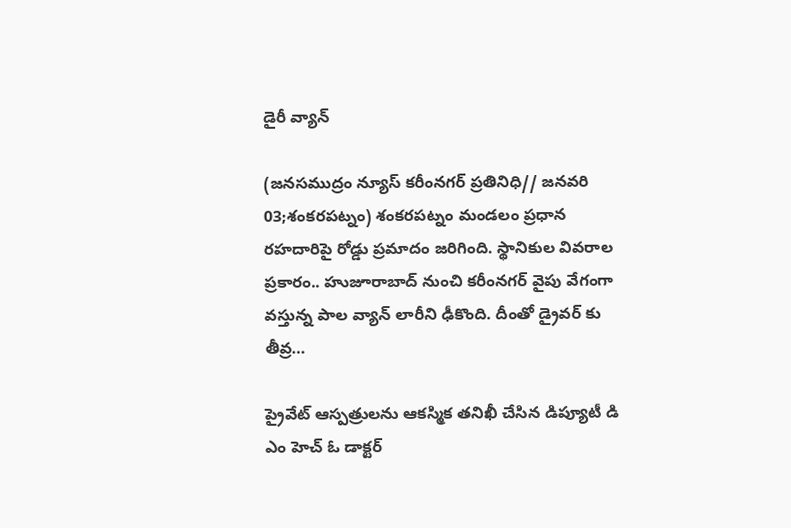డైరీ వ్యాన్

(జనసముద్రం న్యూస్ కరీంనగర్ ప్రతినిధి// జనవరి 03;శంకరపట్నం) శంకరపట్నం మండలం ప్రధాన రహదారిపై రోడ్డు ప్రమాదం జరిగింది. స్థానికుల వివరాల ప్రకారం.. హుజూరాబాద్ నుంచి కరీంనగర్ వైపు వేగంగా వస్తున్న పాల వ్యాన్ లారీని ఢీకొంది. దీంతో డ్రైవర్ కు తీవ్ర…

ప్రైవేట్ ఆస్పత్రులను ఆకస్మిక తనిఖీ చేసిన డిప్యూటీ డి ఎం హెచ్ ఓ డాక్టర్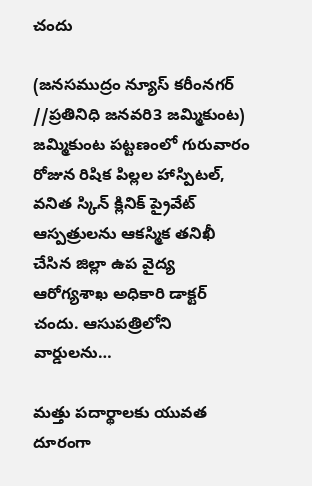చందు

(జనసముద్రం న్యూస్ కరీంనగర్ //ప్రతినిధి జనవరి3 జమ్మికుంట) జమ్మికుంట పట్టణంలో గురువారం రోజున రిషిక పిల్లల హాస్పిటల్, వనిత స్కిన్ క్లినిక్ ప్రైవేట్ ఆస్పత్రులను ఆకస్మిక తనిఖీ చేసిన జిల్లా ఉప వైద్య ఆరోగ్యశాఖ అధికారి డాక్టర్ చందు. ఆసుపత్రిలోని వార్డులను…

మత్తు పదార్థాలకు యువత దూరంగా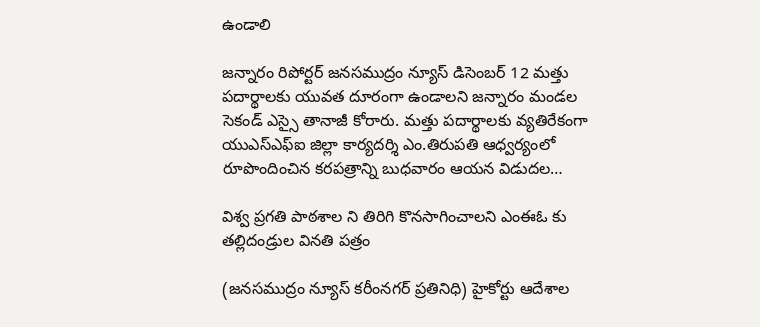ఉండాలి

జన్నారం రిపోర్టర్ జనసముద్రం న్యూస్ డిసెంబర్ 12 మత్తు పదార్థాలకు యువత దూరంగా ఉండాలని జన్నారం మండల సెకండ్ ఎస్సై తానాజీ కోరారు. మత్తు పదార్థాలకు వ్యతిరేకంగా యుఎస్ఎఫ్ఐ జిల్లా కార్యదర్శి ఎం.తిరుపతి ఆధ్వర్యంలో రూపొందించిన కరపత్రాన్ని బుధవారం ఆయన విడుదల…

విశ్వ ప్రగతి పాఠశాల ని తిరిగి కొనసాగించాలని ఎంఈఓ కు తల్లిదండ్రుల వినతి పత్రం

(జనసముద్రం న్యూస్ కరీంనగర్ ప్రతినిధి) హైకోర్టు ఆదేశాల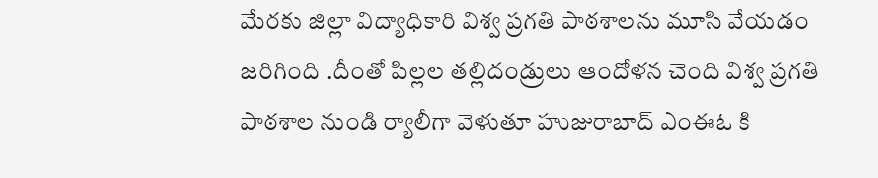మేరకు జిల్లా విద్యాధికారి విశ్వ ప్రగతి పాఠశాలను మూసి వేయడం జరిగింది .దీంతో పిల్లల తల్లిదండ్రులు ఆందోళన చెంది విశ్వ ప్రగతి పాఠశాల నుండి ర్యాలీగా వెళుతూ హుజురాబాద్ ఎంఈఓ కి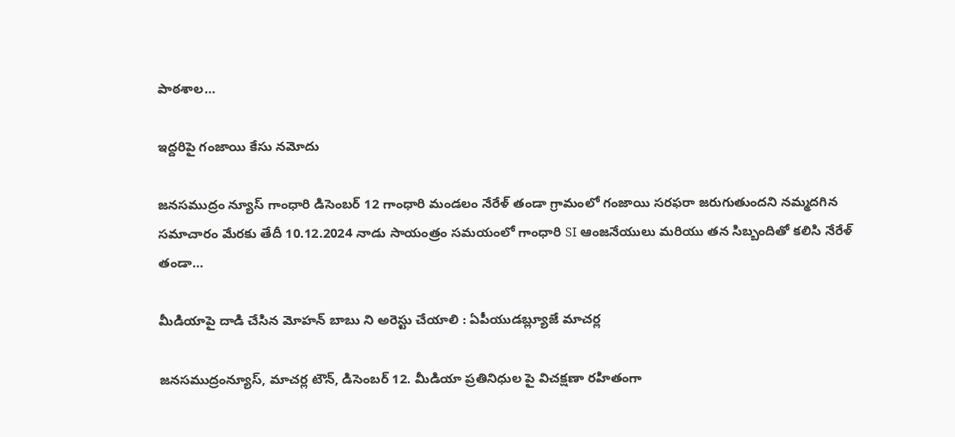పాఠశాల…

ఇద్దరిపై గంజాయి కేసు నమోదు

జనసముద్రం న్యూస్ గాంధారి డిసెంబర్ 12 గాంధారి మండలం నేరేళ్ తండా గ్రామంలో గంజాయి సరఫరా జరుగుతుందని నమ్మదగిన సమాచారం మేరకు తేదీ 10.12.2024 నాడు సాయంత్రం సమయంలో గాంధారి SI ఆంజనేయులు మరియు తన సిబ్బందితో కలిసి నేరేళ్ తండా…

మీడియాపై దాడి చేసిన మోహన్ బాబు ని అరెస్టు చేయాలి : ఏపీయుడబ్ల్యూజే మాచర్ల

జనసముద్రంన్యూస్, మాచర్ల టౌన్, డిసెంబర్ 12. మీడియా ప్రతినిధుల పై విచక్షణా రహితంగా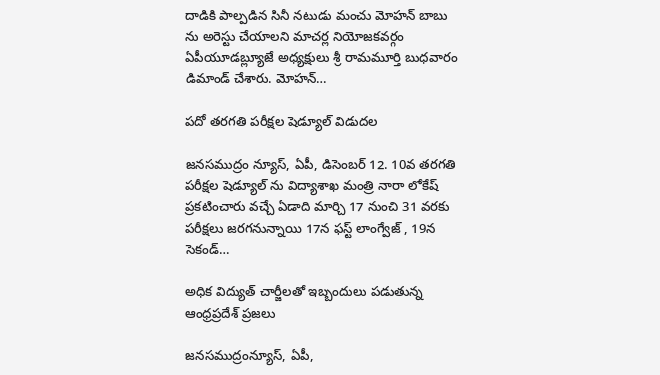దాడికి పాల్పడిన సినీ నటుడు మంచు మోహన్ బాబు ను అరెస్టు చేయాలని మాచర్ల నియోజకవర్గం ఏపీయూడబ్ల్యూజే అధ్యక్షులు శ్రీ రామమూర్తి బుధవారం డిమాండ్ చేశారు. మోహన్…

పదో తరగతి పరీక్షల షెడ్యూల్ విడుదల

జనసముద్రం న్యూస్, ఏపీ, డిసెంబర్ 12. 10వ తరగతి పరీక్షల షెడ్యూల్ ను విద్యాశాఖ మంత్రి నారా లోకేష్ ప్రకటించారు వచ్చే ఏడాది మార్చి 17 నుంచి 31 వరకు పరీక్షలు జరగనున్నాయి 17న ఫస్ట్ లాంగ్వేజ్ , 19న సెకండ్…

అధిక విద్యుత్ చార్జీలతో ఇబ్బందులు పడుతున్న ఆంధ్రప్రదేశ్ ప్రజలు

జనసముద్రంన్యూస్, ఏపీ,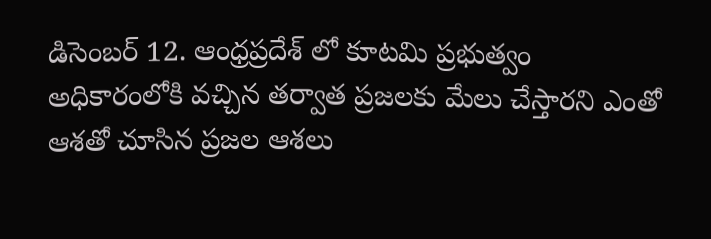డిసెంబర్ 12. ఆంధ్రప్రదేశ్ లో కూటమి ప్రభుత్వం అధికారంలోకి వచ్చిన తర్వాత ప్రజలకు మేలు చేస్తారని ఎంతో ఆశతో చూసిన ప్రజల ఆశలు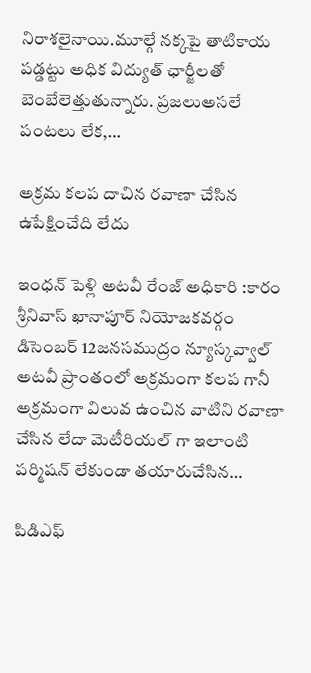నిరాశలైనాయి.మూల్గే నక్కపై తాటికాయ పడ్డట్టు అధిక విద్యుత్ ఛార్జీలతో బెంబేలెత్తుతున్నారు. ప్రజలుఅసలే పంటలు లేక,…

అక్రమ కలప దాచిన రవాణా చేసిన ఉపేక్షించేది లేదు

ఇంధన్ పెళ్లి అటవీ రేంజ్ అధికారి :కారం శ్రీనివాస్ ఖానాపూర్ నియోజకవర్గం డిసెంబర్ 12జనసముద్రం న్యూస్కవ్వాల్ అటవీ ప్రాంతంలో అక్రమంగా కలప గానీ అక్రమంగా విలువ ఉంచిన వాటిని రవాణా చేసిన లేదా మెటీరియల్ గా ఇలాంటి పర్మిషన్ లేకుండా తయారుచేసిన…

పిడిఎఫ్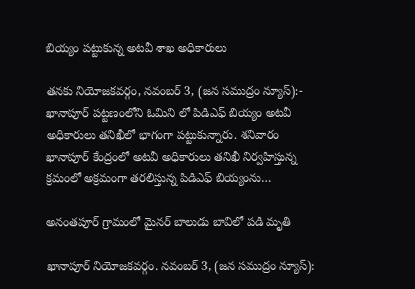బియ్యం పట్టుకున్న అటవీ శాఖ అధికారులు

తనకు నియోజకవర్గం, నవంబర్ 3, (జన సముద్రం న్యూస్):- ఖానాపూర్ పట్టణంలోని ఓమిని లో పిడిఎఫ్ బియ్యం అటవీ అధికారులు తనిఖీలో భాగంగా పట్టుకున్నారు. శనివారం ఖానాపూర్ కేంద్రంలో అటవీ అధికారులు తనిఖీ నిర్వహిస్తున్న క్రమంలో అక్రమంగా తరలిస్తున్న పిడిఎఫ్ బియ్యంను…

అనంతపూర్ గ్రామంలో మైనర్ బాలుడు బావిలో పడి మృతి

ఖానాపూర్ నియోజకవర్గం. నవంబర్ 3, (జన సముద్రం న్యూస్):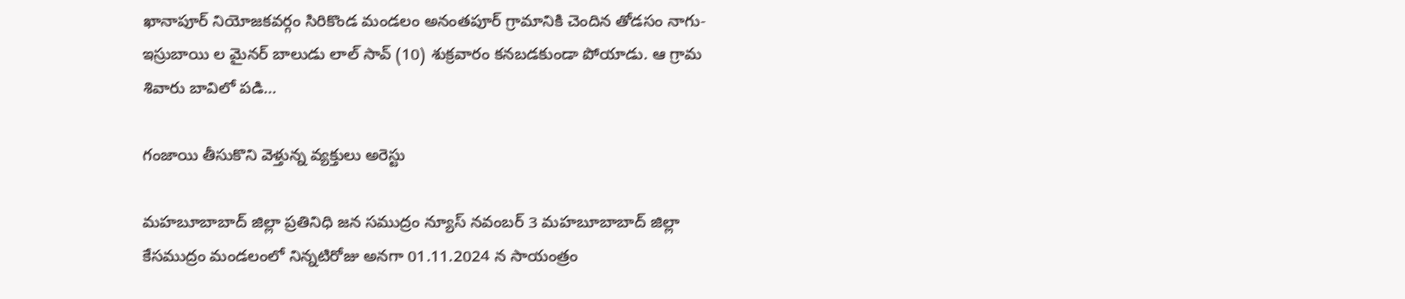ఖానాపూర్ నియోజకవర్గం సిరికొండ మండలం అనంతపూర్ గ్రామానికి చెందిన తోడసం నాగు-ఇస్రుబాయి ల మైనర్ బాలుడు లాల్ సావ్ (10) శుక్రవారం కనబడకుండా పోయాడు. ఆ గ్రామ శివారు బావిలో పడి…

గంజాయి తీసుకొని వెళ్తున్న వ్యక్తులు అరెస్టు

మహబూబాబాద్ జిల్లా ప్రతినిధి జన సముద్రం న్యూస్ నవంబర్ 3 మహబూబాబాద్ జిల్లా కేసముద్రం మండలంలో నిన్నటిరోజు అనగా 01.11.2024 న సాయంత్రం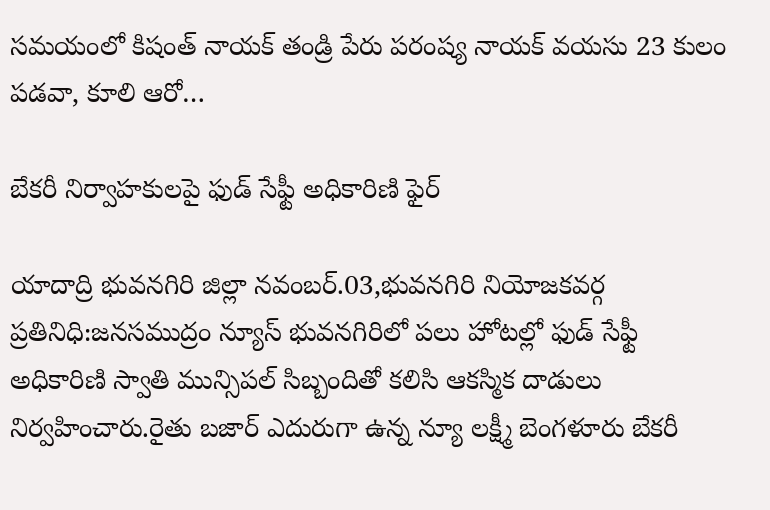సమయంలో కిషంత్ నాయక్ తండ్రి పేరు పరంష్య నాయక్ వయసు 23 కులం పడవా, కూలి ఆరో…

బేకరీ నిర్వాహకులపై ఫుడ్ సేఫ్టీ అధికారిణి ఫైర్

యాదాద్రి భువనగిరి జిల్లా నవంబర్.03,భువనగిరి నియోజకవర్గ ప్రతినిధి:జనసముద్రం న్యూస్ భువనగిరిలో పలు హోటల్లో ఫుడ్ సేఫ్టీ అధికారిణి స్వాతి మున్సిపల్ సిబ్బందితో కలిసి ఆకస్మిక దాడులు నిర్వహించారు.రైతు బజార్ ఎదురుగా ఉన్న న్యూ లక్ష్మీ బెంగళూరు బేకరీ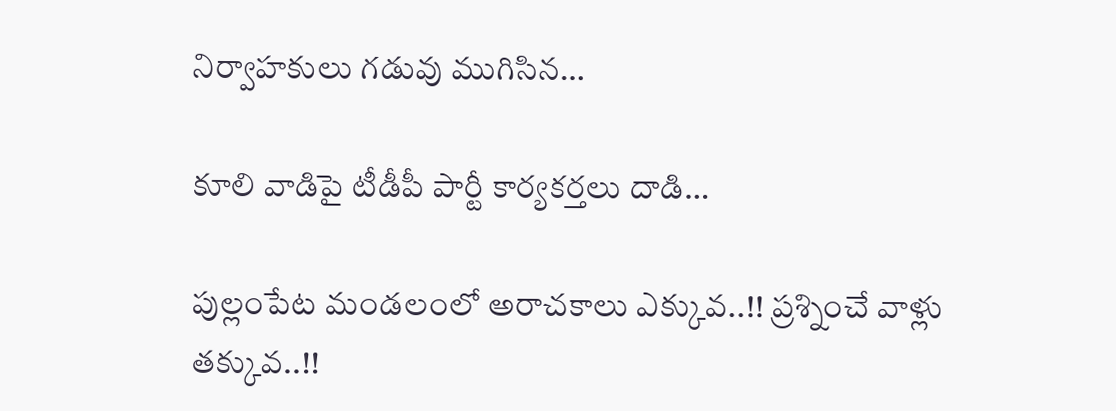నిర్వాహకులు గడువు ముగిసిన…

కూలి వాడిపై టీడీపీ పార్టీ కార్యకర్తలు దాడి…

పుల్లంపేట మండలంలో అరాచకాలు ఎక్కువ..!! ప్రశ్నించే వాళ్లు తక్కువ..!!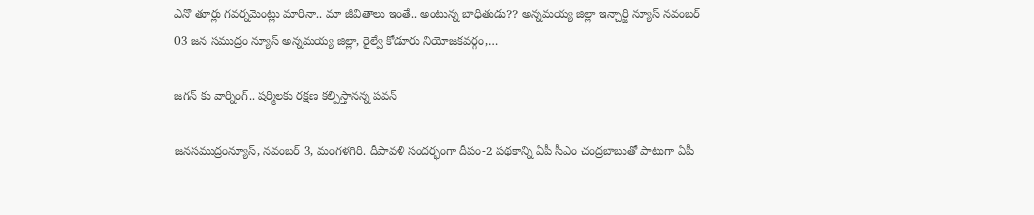ఎనొ తూర్లు గవర్నమెంట్లు మారినా.. మా జీవితాలు ఇంతే.. అంటున్న బాధితుడు?? అన్నమయ్య జిల్లా ఇన్చార్జి న్యూస్ నవంబర్ 03 జన సముద్రం న్యూస్ అన్నమయ్య జిల్లా, రైల్వే కోడూరు నియోజకవర్గం,…

జగన్ కు వార్నింగ్.. షర్మిలకు రక్షణ కల్పిస్తానన్న పవన్

జనసముద్రంన్యూస్, నవంబర్ 3, మంగళగిరి. దీపావళి సందర్భంగా దీపం-2 పథకాన్ని ఏపీ సీఎం చంద్రబాబుతో పాటుగా ఏపీ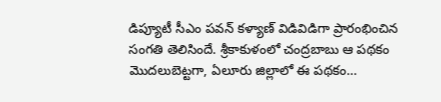డిప్యూటీ సీఎం పవన్ కళ్యాణ్ విడివిడిగా ప్రారంభించిన సంగతి తెలిసిందే. శ్రీకాకుళంలో చంద్రబాబు ఆ పథకం మొదలుబెట్టగా, ఏలూరు జిల్లాలో ఈ పథకం…